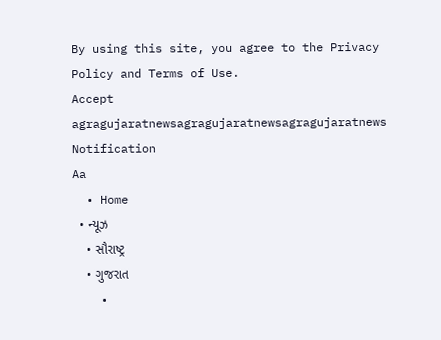By using this site, you agree to the Privacy Policy and Terms of Use.
Accept
agragujaratnewsagragujaratnewsagragujaratnews
Notification
Aa
  • Home
  • ન્યૂઝ
    • સૌરાષ્ટ્ર
    • ગુજરાત
    •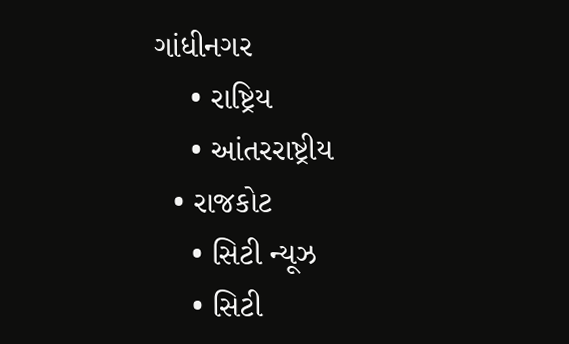ગાંધીનગર
    • રાષ્ટ્રિય
    • આંતરરાષ્ટ્રીય
  • રાજકોટ
    • સિટી ન્યૂઝ
    • સિટી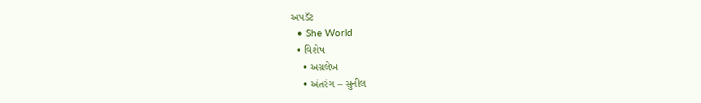અપડૅટ
  • She World
  • વિશેષ
    • અગ્રલેખ
    • અંતરંગ – સુનીલ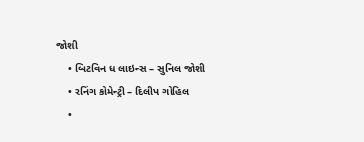જોશી
    • બિટવિન ધ લાઇન્સ – સુનિલ જોશી
    • રનિંગ કોમેન્ટ્રી – દિલીપ ગોહિલ
    •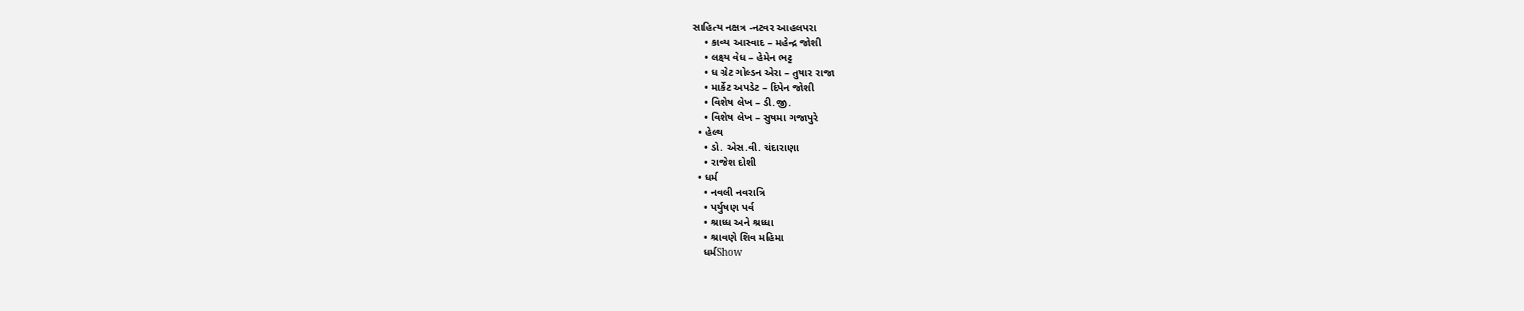સાહિત્ય નક્ષત્ર -નટવર આહલપરા
    • કાવ્ય આસ્વાદ – મહેન્દ્ર જોશી
    • લક્ષ્ય વેધ – હેમેન ભટ્ટ
    • ધ ગ્રેટ ગોલ્ડન એરા – તુષાર રાજા
    • માર્કેટ અપડેટ – દિપેન જોશી
    • વિશેષ લેખ – ડી.જી.
    • વિશેષ લેખ – સુષમા ગજાપુરે
  • હેલ્થ
    • ડો. એસ.વી. ચંદારાણા
    • રાજેશ દોશી
  • ધર્મ
    • નવલી નવરાત્રિ
    • પર્યુષણ પર્વ
    • શ્રાધ્ધ અને શ્રધ્ધા
    • શ્રાવણે શિવ મહિમા
    ધર્મShow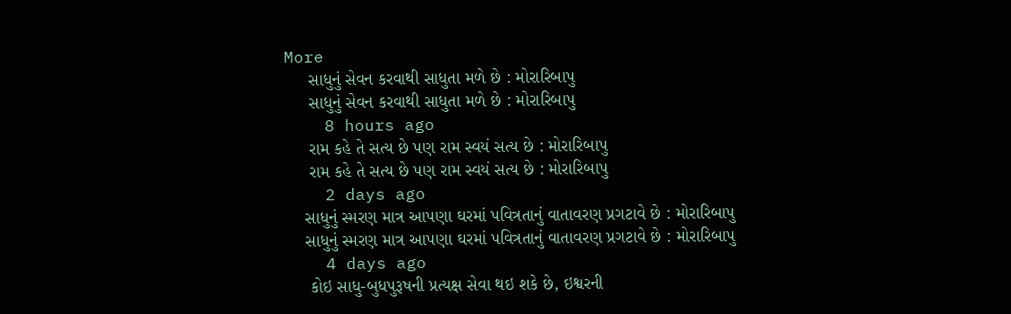More
     સાધુનું સેવન કરવાથી સાધુતા મળે છે : મોરારિબાપુ
     સાધુનું સેવન કરવાથી સાધુતા મળે છે : મોરારિબાપુ
    8 hours ago
     રામ કહે તે સત્ય છે પણ રામ સ્વયં સત્ય છે : મોરારિબાપુ
     રામ કહે તે સત્ય છે પણ રામ સ્વયં સત્ય છે : મોરારિબાપુ
    2 days ago
    સાધુનું સ્મરણ માત્ર આપણા ઘરમાં પવિત્રતાનું વાતાવરણ પ્રગટાવે છે : મોરારિબાપુ
    સાધુનું સ્મરણ માત્ર આપણા ઘરમાં પવિત્રતાનું વાતાવરણ પ્રગટાવે છે : મોરારિબાપુ
    4 days ago
     કોઇ સાધુ-બુધપુરૂષની પ્રત્યક્ષ સેવા થઇ શકે છે, ઇશ્વરની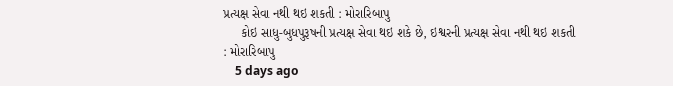પ્રત્યક્ષ સેવા નથી થઇ શકતી : મોરારિબાપુ
     કોઇ સાધુ-બુધપુરૂષની પ્રત્યક્ષ સેવા થઇ શકે છે, ઇશ્વરની પ્રત્યક્ષ સેવા નથી થઇ શકતી : મોરારિબાપુ
    5 days ago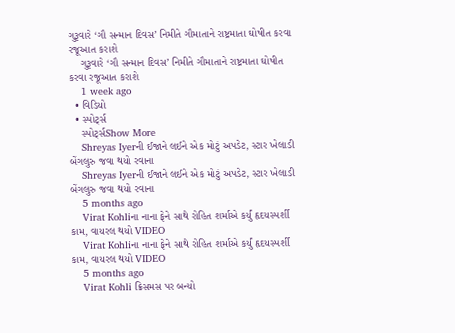ગુરૂવારે ‘ગૌ સન્માન દિવસ’ નિમીતે ગૌમાતાને રાષ્ટ્રમાતા ઘોષીત કરવા રજૂઆત કરાશે
    ગુરૂવારે ‘ગૌ સન્માન દિવસ’ નિમીતે ગૌમાતાને રાષ્ટ્રમાતા ઘોષીત કરવા રજૂઆત કરાશે
    1 week ago
  • વિડિયો
  • સ્પોર્ટ્સ
    સ્પોર્ટ્સShow More
    Shreyas Iyerની ઈજાને લઈને એક મોટું અપડેટ, સ્ટાર ખેલાડી બેંગલુરુ જવા થયો રવાના
    Shreyas Iyerની ઈજાને લઈને એક મોટું અપડેટ, સ્ટાર ખેલાડી બેંગલુરુ જવા થયો રવાના
    5 months ago
    Virat Kohliના નાના ફેને સાથે રોહિત શર્માએ કર્યું હૃદયસ્પર્શી કામ, વાયરલ થયો VIDEO
    Virat Kohliના નાના ફેને સાથે રોહિત શર્માએ કર્યું હૃદયસ્પર્શી કામ, વાયરલ થયો VIDEO
    5 months ago
    Virat Kohli ક્રિસમસ પર બન્યો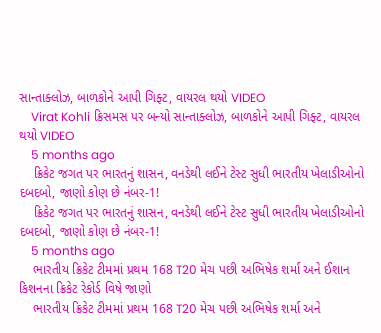સાન્તાક્લોઝ, બાળકોને આપી ગિફ્ટ, વાયરલ થયો VIDEO
    Virat Kohli ક્રિસમસ પર બન્યો સાન્તાક્લોઝ, બાળકોને આપી ગિફ્ટ, વાયરલ થયો VIDEO
    5 months ago
    ક્રિકેટ જગત પર ભારતનું શાસન, વનડેથી લઈને ટેસ્ટ સુધી ભારતીય ખેલાડીઓનો દબદબો, જાણો કોણ છે નંબર-1!
    ક્રિકેટ જગત પર ભારતનું શાસન, વનડેથી લઈને ટેસ્ટ સુધી ભારતીય ખેલાડીઓનો દબદબો, જાણો કોણ છે નંબર-1!
    5 months ago
    ભારતીય ક્રિકેટ ટીમમાં પ્રથમ 168 T20 મેચ પછી અભિષેક શર્મા અને ઈશાન કિશનના ક્રિકેટ રેકોર્ડ વિષે જાણો
    ભારતીય ક્રિકેટ ટીમમાં પ્રથમ 168 T20 મેચ પછી અભિષેક શર્મા અને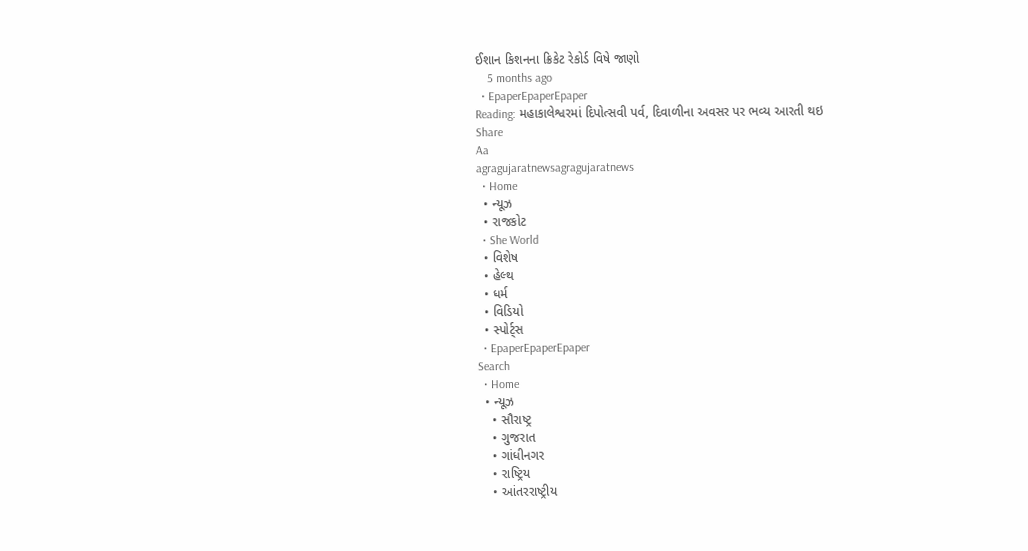ઈશાન કિશનના ક્રિકેટ રેકોર્ડ વિષે જાણો
    5 months ago
  • EpaperEpaperEpaper
Reading: મહાકાલેશ્વરમાં દિપોત્સવી પર્વ, દિવાળીના અવસર પર ભવ્ય આરતી થઇ
Share
Aa
agragujaratnewsagragujaratnews
  • Home
  • ન્યૂઝ
  • રાજકોટ
  • She World
  • વિશેષ
  • હેલ્થ
  • ધર્મ
  • વિડિયો
  • સ્પોર્ટ્સ
  • EpaperEpaperEpaper
Search
  • Home
  • ન્યૂઝ
    • સૌરાષ્ટ્ર
    • ગુજરાત
    • ગાંધીનગર
    • રાષ્ટ્રિય
    • આંતરરાષ્ટ્રીય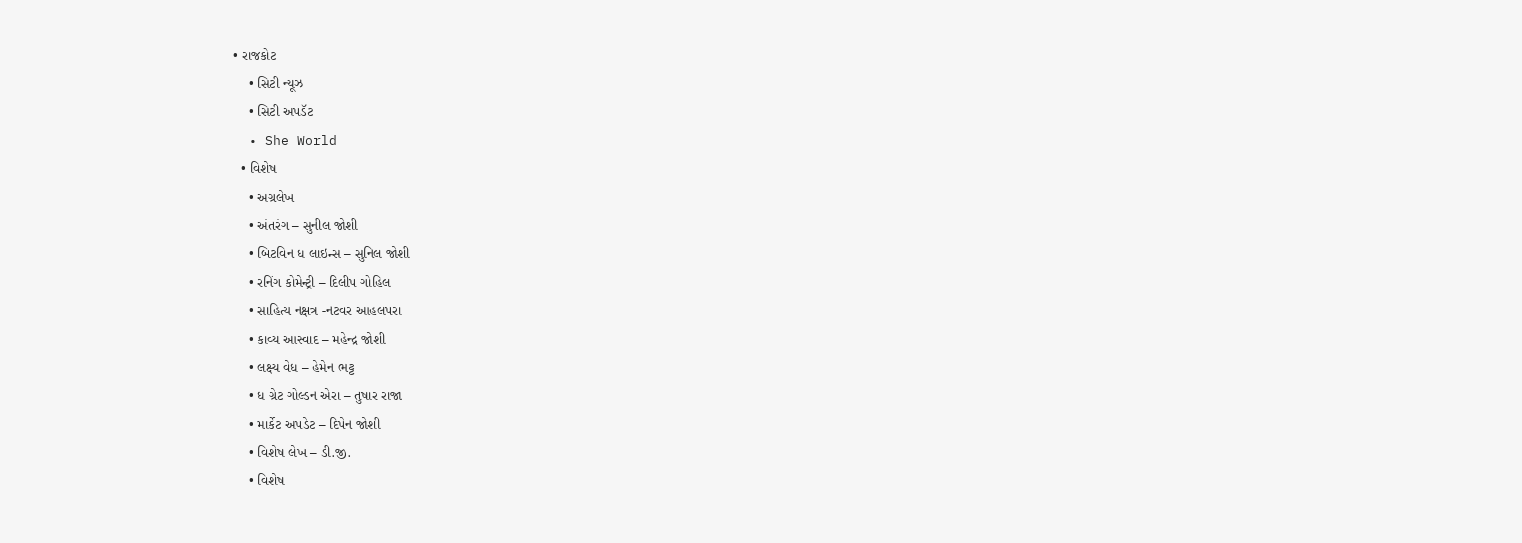• રાજકોટ
    • સિટી ન્યૂઝ
    • સિટી અપડૅટ
  • She World
  • વિશેષ
    • અગ્રલેખ
    • અંતરંગ – સુનીલ જોશી
    • બિટવિન ધ લાઇન્સ – સુનિલ જોશી
    • રનિંગ કોમેન્ટ્રી – દિલીપ ગોહિલ
    • સાહિત્ય નક્ષત્ર -નટવર આહલપરા
    • કાવ્ય આસ્વાદ – મહેન્દ્ર જોશી
    • લક્ષ્ય વેધ – હેમેન ભટ્ટ
    • ધ ગ્રેટ ગોલ્ડન એરા – તુષાર રાજા
    • માર્કેટ અપડેટ – દિપેન જોશી
    • વિશેષ લેખ – ડી.જી.
    • વિશેષ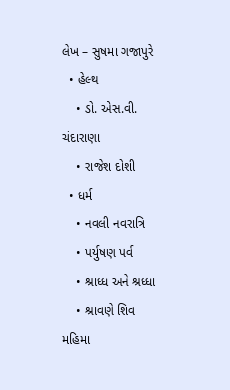લેખ – સુષમા ગજાપુરે
  • હેલ્થ
    • ડો. એસ.વી. ચંદારાણા
    • રાજેશ દોશી
  • ધર્મ
    • નવલી નવરાત્રિ
    • પર્યુષણ પર્વ
    • શ્રાધ્ધ અને શ્રધ્ધા
    • શ્રાવણે શિવ મહિમા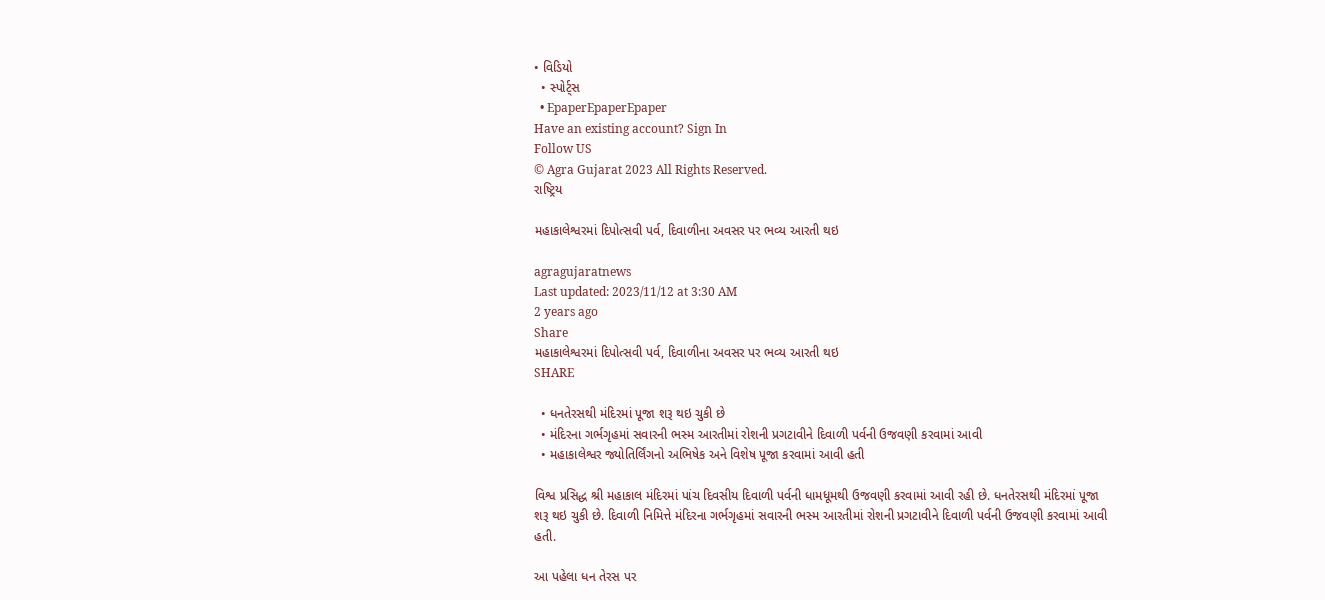• વિડિયો
  • સ્પોર્ટ્સ
  • EpaperEpaperEpaper
Have an existing account? Sign In
Follow US
© Agra Gujarat 2023 All Rights Reserved.
રાષ્ટ્રિય

મહાકાલેશ્વરમાં દિપોત્સવી પર્વ, દિવાળીના અવસર પર ભવ્ય આરતી થઇ

agragujaratnews
Last updated: 2023/11/12 at 3:30 AM
2 years ago
Share
મહાકાલેશ્વરમાં દિપોત્સવી પર્વ, દિવાળીના અવસર પર ભવ્ય આરતી થઇ
SHARE

  • ધનતેરસથી મંદિરમાં પૂજા શરૂ થઇ ચુકી છે
  • મંદિરના ગર્ભગૃહમાં સવારની ભસ્મ આરતીમાં રોશની પ્રગટાવીને દિવાળી પર્વની ઉજવણી કરવામાં આવી
  • મહાકાલેશ્વર જ્યોતિર્લિંગનો અભિષેક અને વિશેષ પૂજા કરવામાં આવી હતી

વિશ્વ પ્રસિદ્ધ શ્રી મહાકાલ મંદિરમાં પાંચ દિવસીય દિવાળી પર્વની ધામધૂમથી ઉજવણી કરવામાં આવી રહી છે. ધનતેરસથી મંદિરમાં પૂજા શરૂ થઇ ચુકી છે. દિવાળી નિમિત્તે મંદિરના ગર્ભગૃહમાં સવારની ભસ્મ આરતીમાં રોશની પ્રગટાવીને દિવાળી પર્વની ઉજવણી કરવામાં આવી હતી.

આ પહેલા ધન તેરસ પર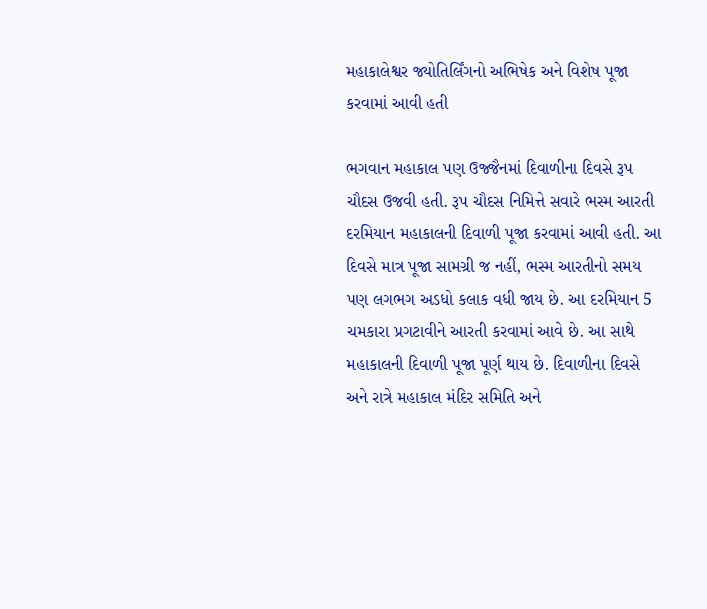મહાકાલેશ્વર જ્યોતિર્લિંગનો અભિષેક અને વિશેષ પૂજા કરવામાં આવી હતી

ભગવાન મહાકાલ પણ ઉજ્જૈનમાં દિવાળીના દિવસે રૂપ ચૌદસ ઉજવી હતી. રૂપ ચૌદસ નિમિત્તે સવારે ભસ્મ આરતી દરમિયાન મહાકાલની દિવાળી પૂજા કરવામાં આવી હતી. આ દિવસે માત્ર પૂજા સામગ્રી જ નહીં, ભસ્મ આરતીનો સમય પણ લગભગ અડધો કલાક વધી જાય છે. આ દરમિયાન 5 ચમકારા પ્રગટાવીને આરતી કરવામાં આવે છે. આ સાથે મહાકાલની દિવાળી પૂજા પૂર્ણ થાય છે. દિવાળીના દિવસે અને રાત્રે મહાકાલ મંદિર સમિતિ અને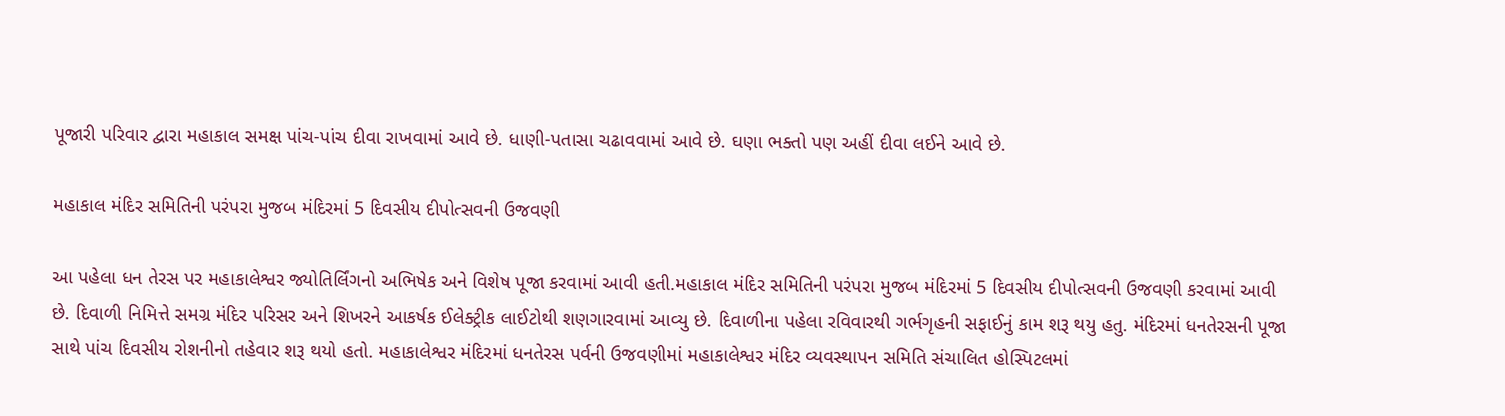પૂજારી પરિવાર દ્વારા મહાકાલ સમક્ષ પાંચ-પાંચ દીવા રાખવામાં આવે છે. ધાણી-પતાસા ચઢાવવામાં આવે છે. ઘણા ભક્તો પણ અહીં દીવા લઈને આવે છે.

મહાકાલ મંદિર સમિતિની પરંપરા મુજબ મંદિરમાં 5 દિવસીય દીપોત્સવની ઉજવણી

આ પહેલા ધન તેરસ પર મહાકાલેશ્વર જ્યોતિર્લિંગનો અભિષેક અને વિશેષ પૂજા કરવામાં આવી હતી.મહાકાલ મંદિર સમિતિની પરંપરા મુજબ મંદિરમાં 5 દિવસીય દીપોત્સવની ઉજવણી કરવામાં આવી છે. દિવાળી નિમિત્તે સમગ્ર મંદિર પરિસર અને શિખરને આકર્ષક ઈલેક્ટ્રીક લાઈટોથી શણગારવામાં આવ્યુ છે. દિવાળીના પહેલા રવિવારથી ગર્ભગૃહની સફાઈનું કામ શરૂ થયુ હતુ. મંદિરમાં ધનતેરસની પૂજા સાથે પાંચ દિવસીય રોશનીનો તહેવાર શરૂ થયો હતો. મહાકાલેશ્વર મંદિરમાં ધનતેરસ પર્વની ઉજવણીમાં મહાકાલેશ્વર મંદિર વ્યવસ્થાપન સમિતિ સંચાલિત હોસ્પિટલમાં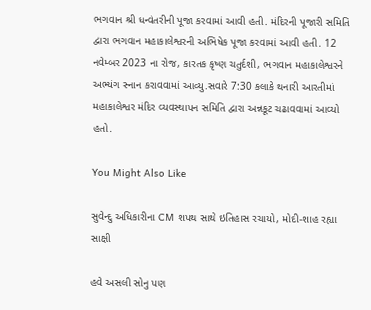ભગવાન શ્રી ધન્વંતરીની પૂજા કરવામાં આવી હતી. મંદિરની પૂજારી સમિતિ દ્વારા ભગવાન મહાકાલેશ્વરની અભિષેક પૂજા કરવામાં આવી હતી. 12 નવેમ્બર 2023 ના રોજ, કારતક કૃષ્ણ ચતુર્દશી, ભગવાન મહાકાલેશ્વરને અભ્યંગ સ્નાન કરાવવામાં આવ્યુ.સવારે 7:30 કલાકે થનારી આરતીમાં મહાકાલેશ્વર મંદિર વ્યવસ્થાપન સમિતિ દ્વારા અન્નકૂટ ચઢાવવામાં આવ્યો હતો.

You Might Also Like

સુવેન્દુ અધિકારીના CM શપથ સાથે ઇતિહાસ રચાયો, મોદી-શાહ રહ્યા સાક્ષી

હવે અસલી સોનુ પણ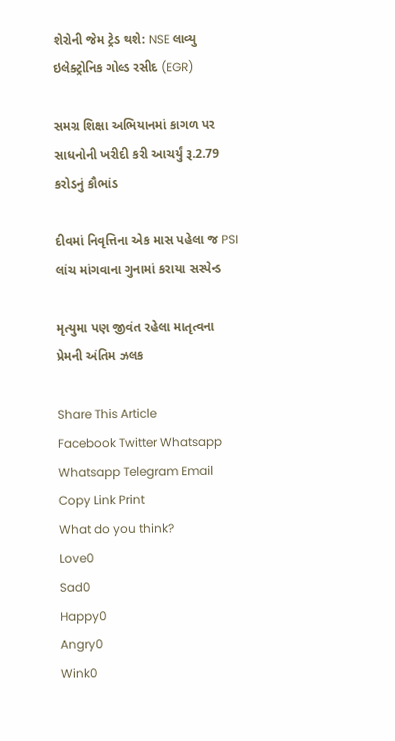શેરોની જેમ ટ્રેડ થશે: NSE લાવ્યુ ઇલેક્ટ્રોનિક ગોલ્ડ રસીદ (EGR)

સમગ્ર શિક્ષા અભિયાનમાં કાગળ પર સાધનોની ખરીદી કરી આચર્યું રૂ.2.79 કરોડનું કૌભાંડ

દીવમાં નિવૃત્તિના એક માસ પહેલા જ PSI લાંચ માંગવાના ગુનામાં કરાયા સસ્પેન્ડ

મૃત્યુમા પણ જીવંત રહેલા માતૃત્વના પ્રેમની અંતિમ ઝલક

Share This Article
Facebook Twitter Whatsapp Whatsapp Telegram Email Copy Link Print
What do you think?
Love0
Sad0
Happy0
Angry0
Wink0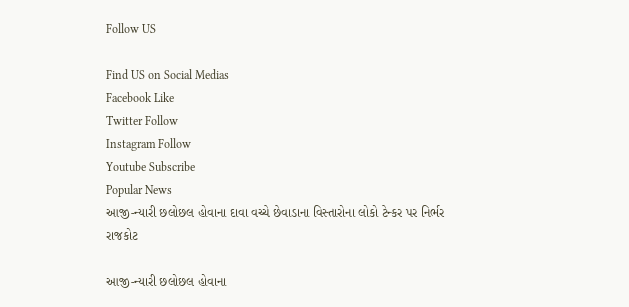Follow US

Find US on Social Medias
Facebook Like
Twitter Follow
Instagram Follow
Youtube Subscribe
Popular News
આજી-ન્યારી છલોછલ હોવાના દાવા વચ્ચે છેવાડાના વિસ્તારોના લોકો ટેન્કર પર નિર્ભર
રાજકોટ

આજી-ન્યારી છલોછલ હોવાના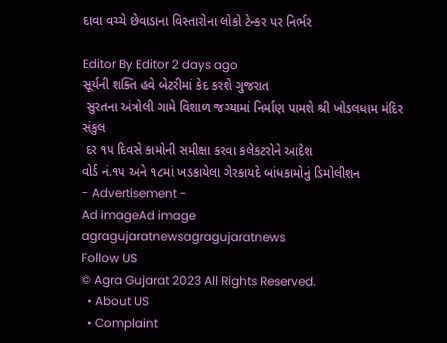દાવા વચ્ચે છેવાડાના વિસ્તારોના લોકો ટેન્કર પર નિર્ભર

Editor By Editor 2 days ago
સૂર્યની શક્તિ હવે બેટરીમાં કેદ કરશે ગુજરાત
 સુરતના અંત્રોલી ગામે વિશાળ જગ્યામાં નિર્માણ પામશે શ્રી ખોડલધામ મંદિર સંકુલ
 દર ૧૫ દિવસે કામોની સમીક્ષા કરવા કલેકટરોને આદેશ
વોર્ડ નં.૧૫ અને ૧૮માં ખડકાયેલા ગેરકાયદે બાંધકામોનું ડિમોલીશન
- Advertisement -
Ad imageAd image
agragujaratnewsagragujaratnews
Follow US
© Agra Gujarat 2023 All Rights Reserved.
  • About US
  • Complaint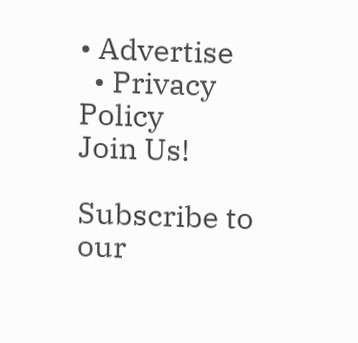• Advertise
  • Privacy Policy
Join Us!

Subscribe to our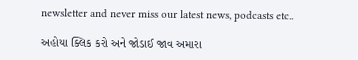newsletter and never miss our latest news, podcasts etc..

અહોયા ક્લિક કરો અને જોડાઈ જાવ અમારા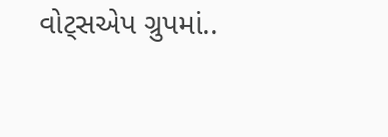વોટ્સએપ ગ્રુપમાં..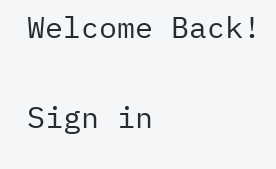Welcome Back!

Sign in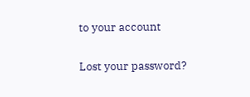to your account

Lost your password?